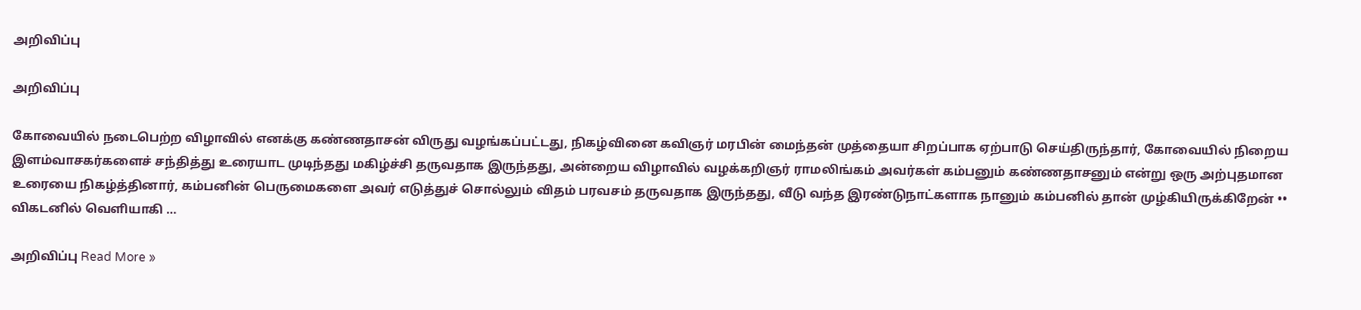அறிவிப்பு

அறிவிப்பு

கோவையில் நடைபெற்ற விழாவில் எனக்கு கண்ணதாசன் விருது வழங்கப்பட்டது, நிகழ்வினை கவிஞர் மரபின் மைந்தன் முத்தையா சிறப்பாக ஏற்பாடு செய்திருந்தார், கோவையில் நிறைய இளம்வாசகர்களைச் சந்தித்து உரையாட முடிந்தது மகிழ்ச்சி தருவதாக இருந்தது, அன்றைய விழாவில் வழக்கறிஞர் ராமலிங்கம் அவர்கள் கம்பனும் கண்ணதாசனும் என்று ஒரு அற்புதமான உரையை நிகழ்த்தினார், கம்பனின் பெருமைகளை அவர் எடுத்துச் சொல்லும் விதம் பரவசம் தருவதாக இருந்தது, வீடு வந்த இரண்டுநாட்களாக நானும் கம்பனில் தான் முழ்கியிருக்கிறேன் •• விகடனில் வெளியாகி …

அறிவிப்பு Read More »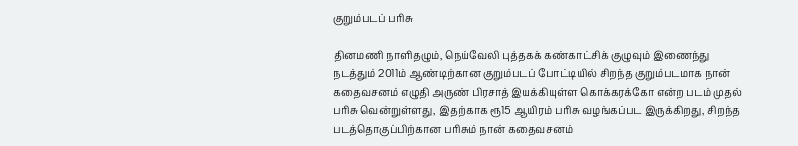குறும்படப் பரிசு

தினமணி நாளிதழும், நெய்வேலி புத்தகக் கண்காட்சிக் குழுவும் இணைந்து நடத்தும் 2011ம் ஆண்டிற்கான குறும்படப் போட்டியில் சிறந்த குறும்படமாக நான் கதைவசனம் எழுதி அருண் பிரசாத் இயக்கியுள்ள கொக்கரக்கோ என்ற படம் முதல் பரிசு வென்றுள்ளது, இதற்காக ரூ15 ஆயிரம் பரிசு வழங்கப்பட இருக்கிறது, சிறந்த படத்தொகுப்பிற்கான பரிசும் நான் கதைவசனம்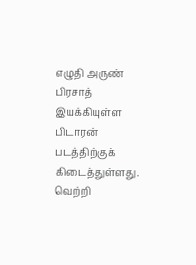எழுதி அருண் பிரசாத் இயக்கியுள்ள பிடாரன் படத்திற்குக் கிடைத்துள்ளது. வெற்றி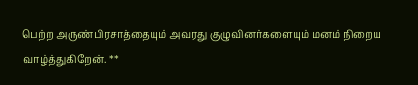பெற்ற அருண்பிரசாத்தையும் அவரது குழுவினர்களையும் மனம் நிறைய வாழ்த்துகிறேன். **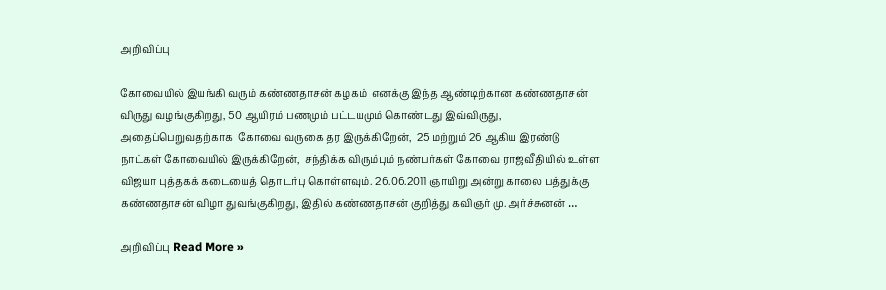அறிவிப்பு

கோவையில் இயங்கி வரும் கண்ணதாசன் கழகம்  எனக்கு இந்த ஆண்டிற்கான கண்ணதாசன் விருது வழங்குகிறது, 50 ஆயிரம் பணமும் பட்டயமும் கொண்டது இவ்விருது,  அதைப்பெறுவதற்காக  கோவை வருகை தர இருக்கிறேன்,  25 மற்றும் 26 ஆகிய இரண்டு நாட்கள் கோவையில் இருக்கிறேன்,  சந்திக்க விரும்பும் நண்பர்கள் கோவை ராஜவீதியில் உள்ள விஜயா புத்தகக் கடையைத் தொடர்பு கொள்ளவும். 26.06.2011 ஞாயிறு அன்று காலை பத்துக்கு கண்ணதாசன் விழா துவங்குகிறது, இதில் கண்ணதாசன் குறித்து கவிஞர் மு. அர்ச்சுனன் …

அறிவிப்பு Read More »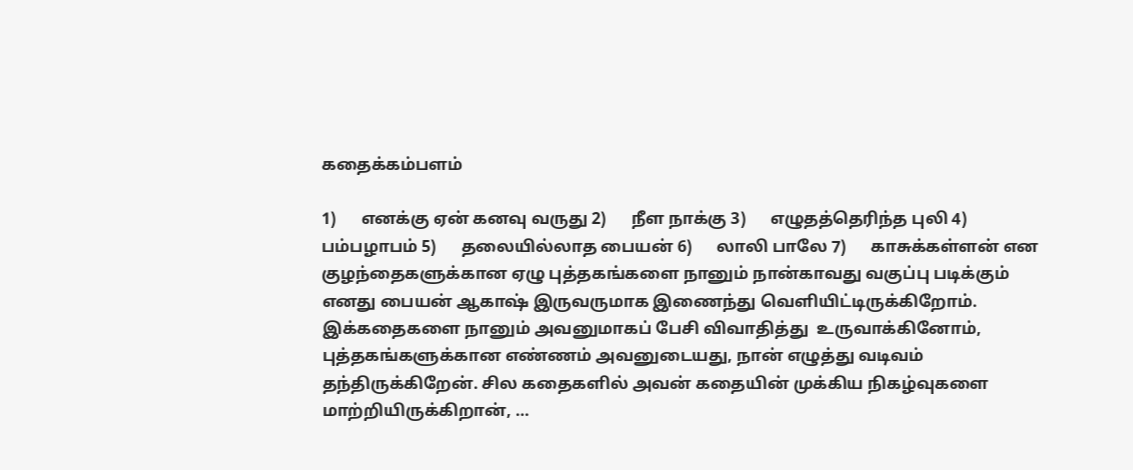கதைக்கம்பளம்

1)      எனக்கு ஏன் கனவு வருது 2)      நீள நாக்கு 3)      எழுதத்தெரிந்த புலி 4)      பம்பழாபம் 5)      தலையில்லாத பையன் 6)      லாலி பாலே 7)      காசுக்கள்ளன் என குழந்தைகளுக்கான ஏழு புத்தகங்களை நானும் நான்காவது வகுப்பு படிக்கும் எனது பையன் ஆகாஷ் இருவருமாக இணைந்து வெளியிட்டிருக்கிறோம். இக்கதைகளை நானும் அவனுமாகப் பேசி விவாதித்து  உருவாக்கினோம், புத்தகங்களுக்கான எண்ணம் அவனுடையது, நான் எழுத்து வடிவம் தந்திருக்கிறேன். சில கதைகளில் அவன் கதையின் முக்கிய நிகழ்வுகளை மாற்றியிருக்கிறான், …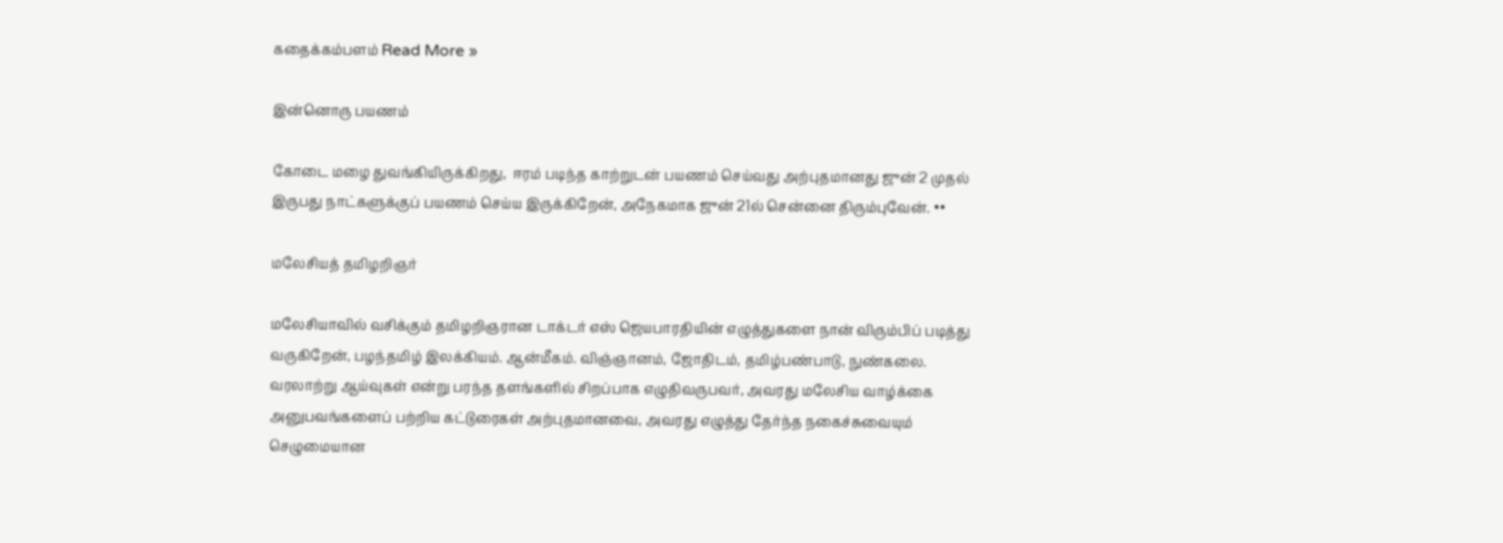கதைக்கம்பளம் Read More »

இன்னொரு பயணம்

கோடை மழை துவங்கியிருக்கிறது,  ஈரம் படிந்த காற்றுடன் பயணம் செய்வது அற்புதமானது ஜுன் 2 முதல் இருபது நாட்களுக்குப் பயணம் செய்ய இருக்கிறேன், அநேகமாக ஜுன் 21ல் சென்னை திரும்புவேன். ••

மலேசியத் தமிழறிஞர்

மலேசியாவில் வசிக்கும் தமிழறிஞரான டாக்டர் எஸ் ஜெயபாரதியின் எழுத்துகளை நான் விரும்பிப் படித்து வருகிறேன், பழந்தமிழ் இலக்கியம். ஆன்மீகம். விஞ்ஞானம், ஜோதிடம், தமிழ்பண்பாடு, நுண்கலை. வரலாற்று ஆய்வுகள் என்று பரந்த தளங்களில் சிறப்பாக எழுதிவருபவர், அவரது மலேசிய வாழ்க்கை அனுபவங்களைப் பற்றிய கட்டுரைகள் அற்புதமானவை, அவரது எழுத்து தேர்ந்த நகைச்சுவையும் செழுமையான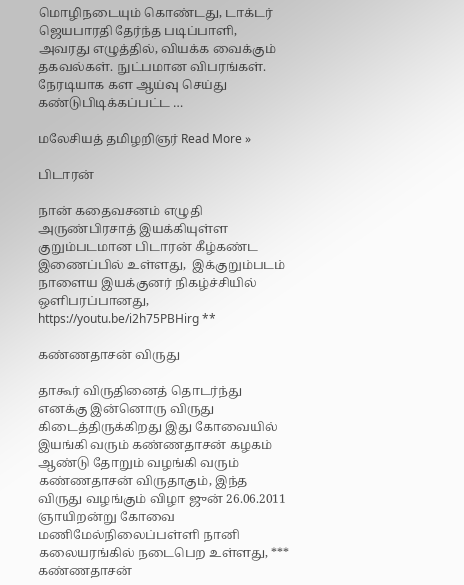மொழிநடையும் கொண்டது, டாக்டர் ஜெயபாரதி தேர்ந்த படிப்பாளி, அவரது எழுத்தில், வியக்க வைக்கும் தகவல்கள். நுட்பமான விபரங்கள்.  நேரடியாக கள ஆய்வு செய்து கண்டுபிடிக்கப்பட்ட …

மலேசியத் தமிழறிஞர் Read More »

பிடாரன்

நான் கதைவசனம் எழுதி அருண்பிரசாத் இயக்கியுள்ள குறும்படமான பிடாரன் கீழ்கண்ட இணைப்பில் உள்ளது,  இக்குறும்படம் நாளைய இயக்குனர் நிகழ்ச்சியில் ஒளிபரப்பானது, https://youtu.be/i2h75PBHirg **

கண்ணதாசன் விருது

தாகூர் விருதினைத் தொடர்ந்து எனக்கு இன்னொரு விருது கிடைத்திருக்கிறது இது கோவையில் இயங்கி வரும் கண்ணதாசன் கழகம் ஆண்டு தோறும் வழங்கி வரும் கண்ணதாசன் விருதாகும், இந்த விருது வழங்கும் விழா ஜுன் 26.06.2011 ஞாயிறன்று கோவை மணிமேல்நிலைப்பள்ளி நானி கலையரங்கில் நடைபெற உள்ளது, *** கண்ணதாசன்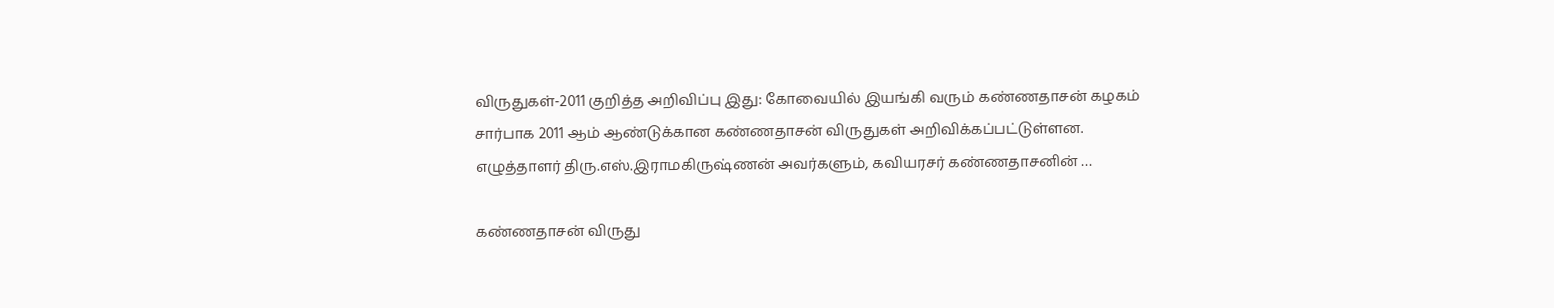விருதுகள்-2011 குறித்த அறிவிப்பு இது: கோவையில் இயங்கி வரும் கண்ணதாசன் கழகம் சார்பாக 2011 ஆம் ஆண்டுக்கான கண்ணதாசன் விருதுகள் அறிவிக்கப்பட்டுள்ளன. எழுத்தாளர் திரு.எஸ்.இராமகிருஷ்ணன் அவர்களும், கவியரசர் கண்ணதாசனின் …

கண்ணதாசன் விருது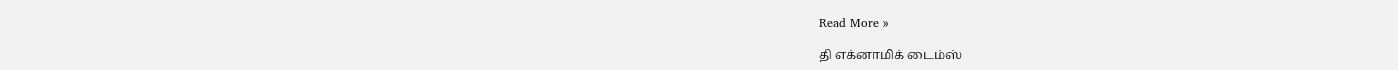Read More »

தி எக்னாமிக் டைம்ஸ்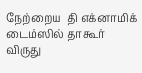நேற்றைய  தி எக்னாமிக் டைம்ஸில் தாகூர் விருது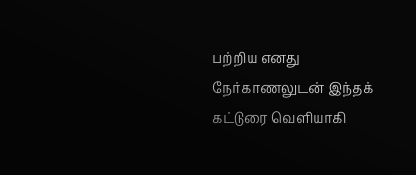பற்றிய எனது நேர்காணலுடன் இந்தக் கட்டுரை வெளியாகி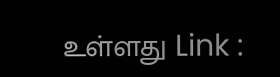உள்ளது Link :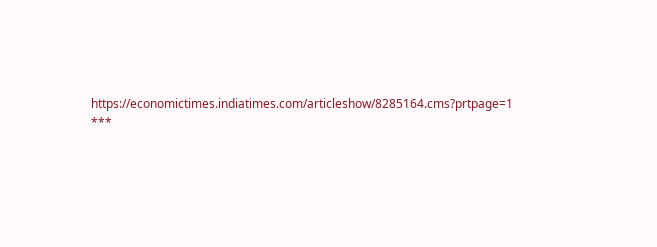https://economictimes.indiatimes.com/articleshow/8285164.cms?prtpage=1 ***